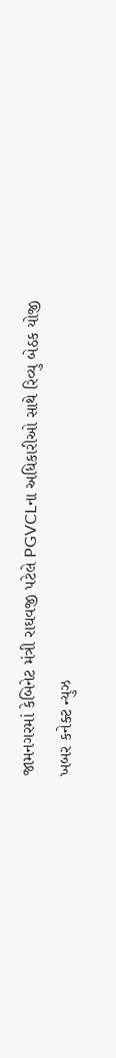જામનગરમાં કેબિનેટ મંત્રી રાઘવજી પટેલે PGVCLના અધિકારીઓ સાથે રિવ્યુ બેઠક યોજી
ખબર કનેક્ટ ન્યુઝ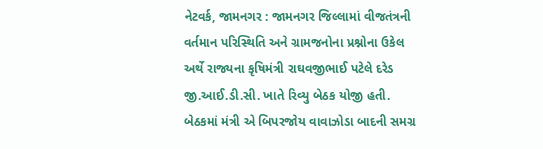નેટવર્ક, જામનગર : જામનગર જિલ્લામાં વીજતંત્રની વર્તમાન પરિસ્થિતિ અને ગ્રામજનોના પ્રશ્નોના ઉકેલ અર્થે રાજ્યના કૃષિમંત્રી રાઘવજીભાઈ પટેલે દરેડ જી.આઈ.ડી.સી. ખાતે રિવ્યુ બેઠક યોજી હતી. બેઠકમાં મંત્રી એ બિપરજોય વાવાઝોડા બાદની સમગ્ર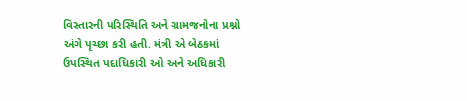વિસ્તારની પરિસ્થિતિ અને ગ્રામજનોના પ્રશ્નો અંગે પૃચ્છા કરી હતી. મંત્રી એ બેઠકમાં ઉપસ્થિત પદાધિકારી ઓ અને અધિકારી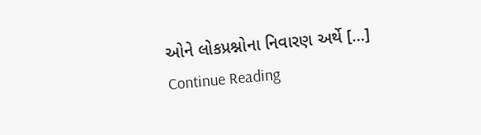ઓને લોકપ્રશ્નોના નિવારણ અર્થે […]
Continue Reading